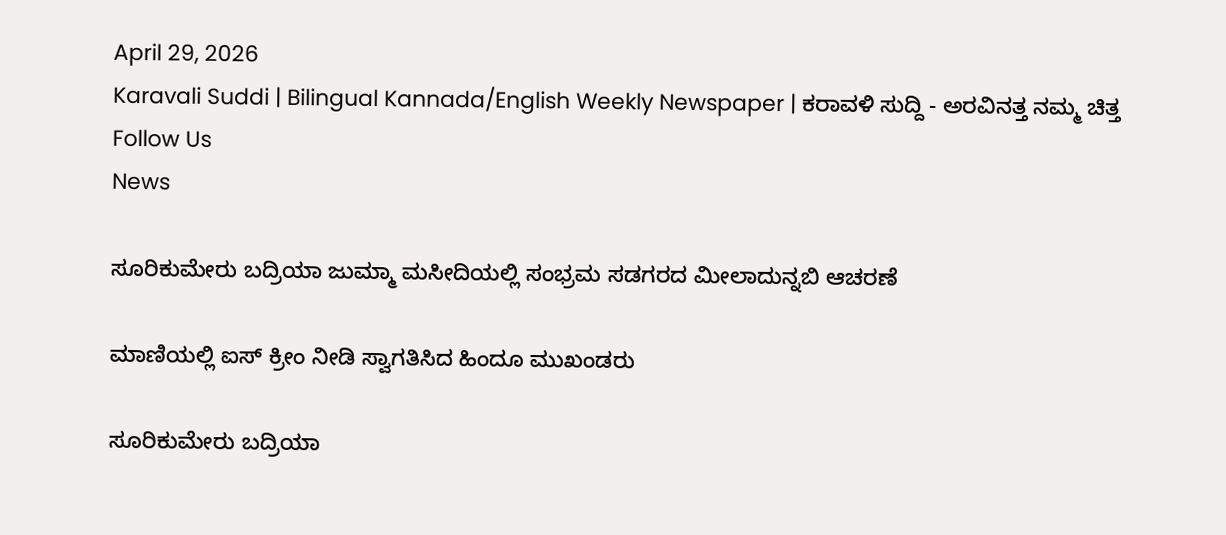April 29, 2026
Karavali Suddi | Bilingual Kannada/English Weekly Newspaper | ಕರಾವಳಿ ಸುದ್ದಿ - ಅರವಿನತ್ತ ನಮ್ಮ ಚಿತ್ತ
Follow Us
News

ಸೂರಿಕುಮೇರು ಬದ್ರಿಯಾ ಜುಮ್ಮಾ ಮಸೀದಿಯಲ್ಲಿ ಸಂಭ್ರಮ ಸಡಗರದ ಮೀಲಾದುನ್ನಬಿ ಆಚರಣೆ

ಮಾಣಿಯಲ್ಲಿ ಐಸ್ ಕ್ರೀಂ ನೀಡಿ ಸ್ವಾಗತಿಸಿದ ಹಿಂದೂ ಮುಖಂಡರು

ಸೂರಿಕುಮೇರು ಬದ್ರಿಯಾ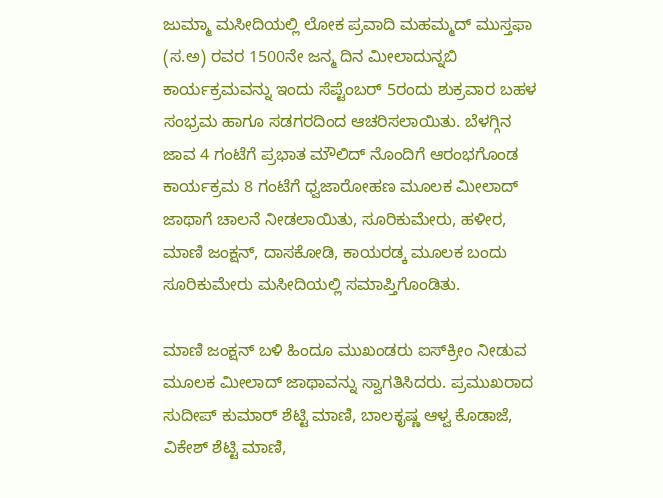ಜುಮ್ಮಾ ಮಸೀದಿಯಲ್ಲಿ ಲೋಕ ಪ್ರವಾದಿ ಮಹಮ್ಮದ್ ಮುಸ್ತಫಾ (ಸ.ಅ) ರವರ 1500ನೇ ಜನ್ಮ ದಿನ ಮೀಲಾದುನ್ನಬಿ ಕಾರ್ಯಕ್ರಮವನ್ನು ಇಂದು ಸೆಪ್ಟೆಂಬರ್ 5ರಂದು ಶುಕ್ರವಾರ ಬಹಳ ಸಂಭ್ರಮ ಹಾಗೂ ಸಡಗರದಿಂದ ಆಚರಿಸಲಾಯಿತು. ಬೆಳಗ್ಗಿನ ಜಾವ 4 ಗಂಟೆಗೆ ಪ್ರಭಾತ ಮೌಲಿದ್ ನೊಂದಿಗೆ ಆರಂಭಗೊಂಡ ಕಾರ್ಯಕ್ರಮ 8 ಗಂಟೆಗೆ ಧ್ವಜಾರೋಹಣ ಮೂಲಕ ಮೀಲಾದ್ ಜಾಥಾಗೆ ಚಾಲನೆ ನೀಡಲಾಯಿತು, ಸೂರಿಕುಮೇರು, ಹಳೀರ, ಮಾಣಿ ಜಂಕ್ಷನ್, ದಾಸಕೋಡಿ, ಕಾಯರಡ್ಕ ಮೂಲಕ ಬಂದು ಸೂರಿಕುಮೇರು ಮಸೀದಿಯಲ್ಲಿ ಸಮಾಪ್ತಿಗೊಂಡಿತು.

ಮಾಣಿ ಜಂಕ್ಷನ್ ಬಳಿ ಹಿಂದೂ ಮುಖಂಡರು ಐಸ್‌ಕ್ರೀಂ ನೀಡುವ ಮೂಲಕ ಮೀಲಾದ್ ಜಾಥಾವನ್ನು ಸ್ವಾಗತಿಸಿದರು. ಪ್ರಮುಖರಾದ ಸುದೀಪ್ ಕುಮಾರ್ ಶೆಟ್ಟಿ ಮಾಣಿ, ಬಾಲಕೃಷ್ಣ ಆಳ್ವ ಕೊಡಾಜೆ, ವಿಕೇಶ್ ಶೆಟ್ಟಿ ಮಾಣಿ,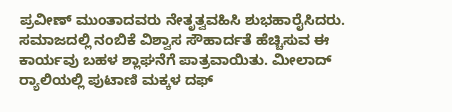ಪ್ರವೀಣ್ ಮುಂತಾದವರು ನೇತೃತ್ವವಹಿಸಿ ಶುಭಹಾರೈಸಿದರು. ಸಮಾಜದಲ್ಲಿ ನಂಬಿಕೆ ವಿಶ್ವಾಸ ಸೌಹಾರ್ದತೆ ಹೆಚ್ಚಿಸುವ ಈ ಕಾರ್ಯವು ಬಹಳ ಶ್ಲಾಘನೆಗೆ ಪಾತ್ರವಾಯಿತು. ಮೀಲಾದ್ ರ್‍ಯಾಲಿಯಲ್ಲಿ ಪುಟಾಣಿ ಮಕ್ಕಳ ದಫ್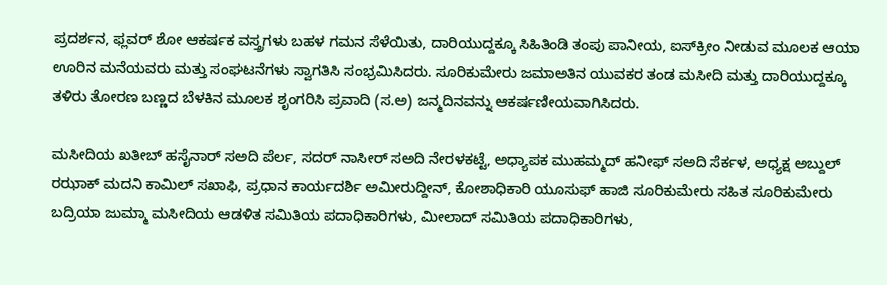ಪ್ರದರ್ಶನ, ಫ್ಲವರ್ ಶೋ ಆಕರ್ಷಕ ವಸ್ತ್ರಗಳು ಬಹಳ ಗಮನ ಸೆಳೆಯಿತು, ದಾರಿಯುದ್ದಕ್ಕೂ ಸಿಹಿತಿಂಡಿ ತಂಪು ಪಾನೀಯ, ಐಸ್‌ಕ್ರೀಂ ನೀಡುವ ಮೂಲಕ ಆಯಾ ಊರಿನ ಮನೆಯವರು ಮತ್ತು ಸಂಘಟನೆಗಳು ಸ್ವಾಗತಿಸಿ ಸಂಭ್ರಮಿಸಿದರು. ಸೂರಿಕುಮೇರು ಜಮಾಅತಿನ ಯುವಕರ ತಂಡ ಮಸೀದಿ ಮತ್ತು ದಾರಿಯುದ್ದಕ್ಕೂ ತಳಿರು ತೋರಣ ಬಣ್ಣದ ಬೆಳಕಿನ ಮೂಲಕ ಶೃಂಗರಿಸಿ ಪ್ರವಾದಿ (ಸ.ಅ) ಜನ್ಮದಿನವನ್ನು ಆಕರ್ಷಣೀಯವಾಗಿಸಿದರು.

ಮಸೀದಿಯ ಖತೀಬ್ ಹಸೈನಾರ್ ಸಅದಿ ಪೆರ್ಲ, ಸದರ್ ನಾಸೀರ್ ಸಅದಿ ನೇರಳಕಟ್ಟೆ, ಅಧ್ಯಾಪಕ ಮುಹಮ್ಮದ್ ಹನೀಫ್ ಸಅದಿ ಸೆರ್ಕಳ, ಅಧ್ಯಕ್ಷ ಅಬ್ದುಲ್ ರಝಾಕ್ ಮದನಿ ಕಾಮಿಲ್ ಸಖಾಫಿ, ಪ್ರಧಾನ ಕಾರ್ಯದರ್ಶಿ ಅಮೀರುದ್ದೀನ್, ಕೋಶಾಧಿಕಾರಿ ಯೂಸುಫ್ ಹಾಜಿ ಸೂರಿಕುಮೇರು ಸಹಿತ ಸೂರಿಕುಮೇರು ಬದ್ರಿಯಾ ಜುಮ್ಮಾ ಮಸೀದಿಯ ಆಡಳಿತ ಸಮಿತಿಯ ಪದಾಧಿಕಾರಿಗಳು, ಮೀಲಾದ್ ಸಮಿತಿಯ ಪದಾಧಿಕಾರಿಗಳು,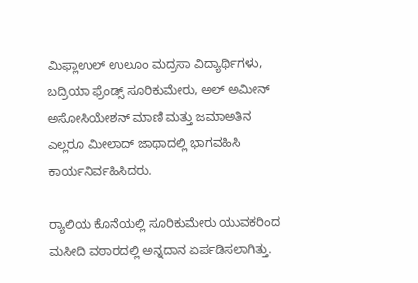ಮಿಫ್ಲಾಉಲ್ ಉಲೂಂ ಮದ್ರಸಾ ವಿದ್ಯಾರ್ಥಿಗಳು, ಬದ್ರಿಯಾ ಫ್ರೆಂಡ್ಸ್ ಸೂರಿಕುಮೇರು, ಅಲ್ ಅಮೀನ್ ಅಸೋಸಿಯೇಶನ್ ಮಾಣಿ ಮತ್ತು ಜಮಾಅತಿನ ಎಲ್ಲರೂ ಮೀಲಾದ್ ಜಾಥಾದಲ್ಲಿ ಭಾಗವಹಿಸಿ ಕಾರ್ಯನಿರ್ವಹಿಸಿದರು.

ರ್‍ಯಾಲಿಯ ಕೊನೆಯಲ್ಲಿ ಸೂರಿಕುಮೇರು ಯುವಕರಿಂದ ಮಸೀದಿ ವಠಾರದಲ್ಲಿ ಅನ್ನದಾನ ಏರ್ಪಡಿಸಲಾಗಿತ್ತು.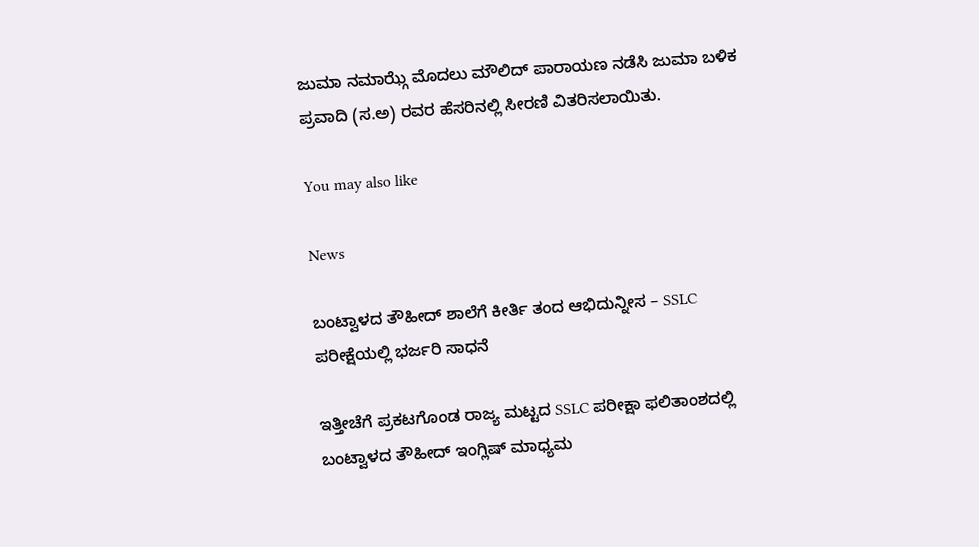ಜುಮಾ ನಮಾಝ್ಗೆ ಮೊದಲು ಮೌಲಿದ್ ಪಾರಾಯಣ ನಡೆಸಿ ಜುಮಾ ಬಳಿಕ ಪ್ರವಾದಿ (ಸ.ಅ) ರವರ ಹೆಸರಿನಲ್ಲಿ ಸೀರಣಿ ವಿತರಿಸಲಾಯಿತು.

You may also like

News

ಬಂಟ್ವಾಳದ ತೌಹೀದ್ ಶಾಲೆಗೆ ಕೀರ್ತಿ ತಂದ ಆಭಿದುನ್ನೀಸ – SSLC ಪರೀಕ್ಷೆಯಲ್ಲಿ ಭರ್ಜರಿ ಸಾಧನೆ

ಇತ್ತೀಚೆಗೆ ಪ್ರಕಟಗೊಂಡ ರಾಜ್ಯ ಮಟ್ಟದ SSLC ಪರೀಕ್ಷಾ ಫಲಿತಾಂಶದಲ್ಲಿ ಬಂಟ್ವಾಳದ ತೌಹೀದ್ ಇಂಗ್ಲಿಷ್ ಮಾಧ್ಯಮ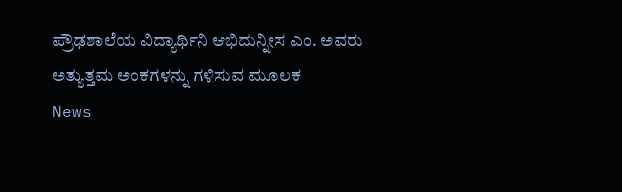ಪ್ರೌಢಶಾಲೆಯ ವಿದ್ಯಾರ್ಥಿನಿ ಆಭಿದುನ್ನೀಸ ಎಂ. ಅವರು ಅತ್ಯುತ್ತಮ ಅಂಕಗಳನ್ನು ಗಳಿಸುವ ಮೂಲಕ
News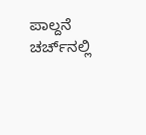ಪಾಲ್ದನೆ ಚರ್ಚ್‌ನಲ್ಲಿ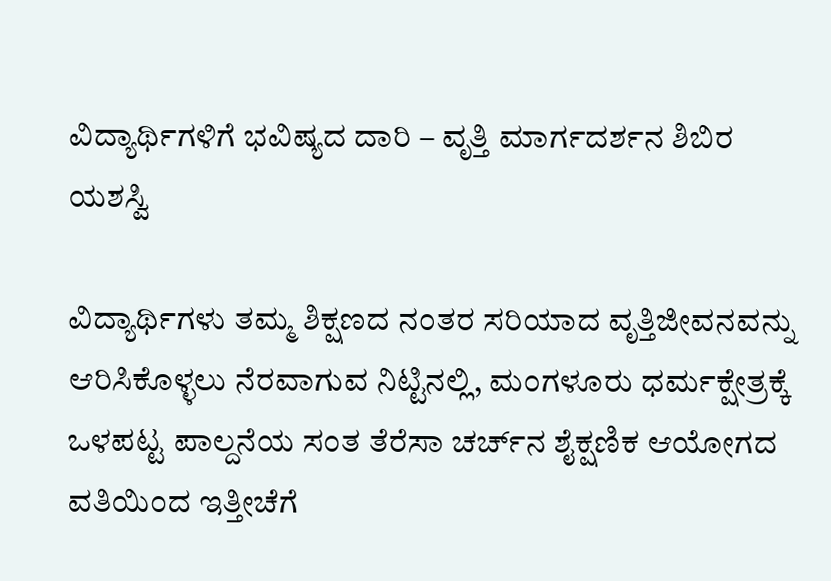ವಿದ್ಯಾರ್ಥಿಗಳಿಗೆ ಭವಿಷ್ಯದ ದಾರಿ – ವೃತ್ತಿ ಮಾರ್ಗದರ್ಶನ ಶಿಬಿರ ಯಶಸ್ವಿ

ವಿದ್ಯಾರ್ಥಿಗಳು ತಮ್ಮ ಶಿಕ್ಷಣದ ನಂತರ ಸರಿಯಾದ ವೃತ್ತಿಜೀವನವನ್ನು ಆರಿಸಿಕೊಳ್ಳಲು ನೆರವಾಗುವ ನಿಟ್ಟಿನಲ್ಲಿ, ಮಂಗಳೂರು ಧರ್ಮಕ್ಷೇತ್ರಕ್ಕೆ ಒಳಪಟ್ಟ ಪಾಲ್ದನೆಯ ಸಂತ ತೆರೆಸಾ ಚರ್ಚ್‌ನ ಶೈಕ್ಷಣಿಕ ಆಯೋಗದ ವತಿಯಿಂದ ಇತ್ತೀಚೆಗೆ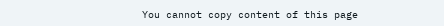You cannot copy content of this page